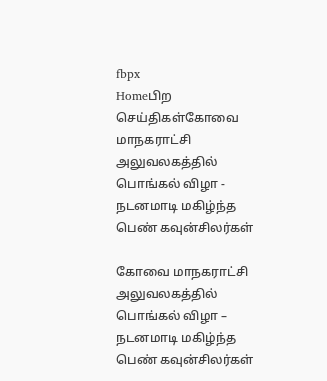fbpx
Homeபிற செய்திகள்கோவை மாநகராட்சி அலுவலகத்தில் பொங்கல் விழா - நடனமாடி மகிழ்ந்த பெண் கவுன்சிலர்கள்

கோவை மாநகராட்சி அலுவலகத்தில் பொங்கல் விழா – நடனமாடி மகிழ்ந்த பெண் கவுன்சிலர்கள்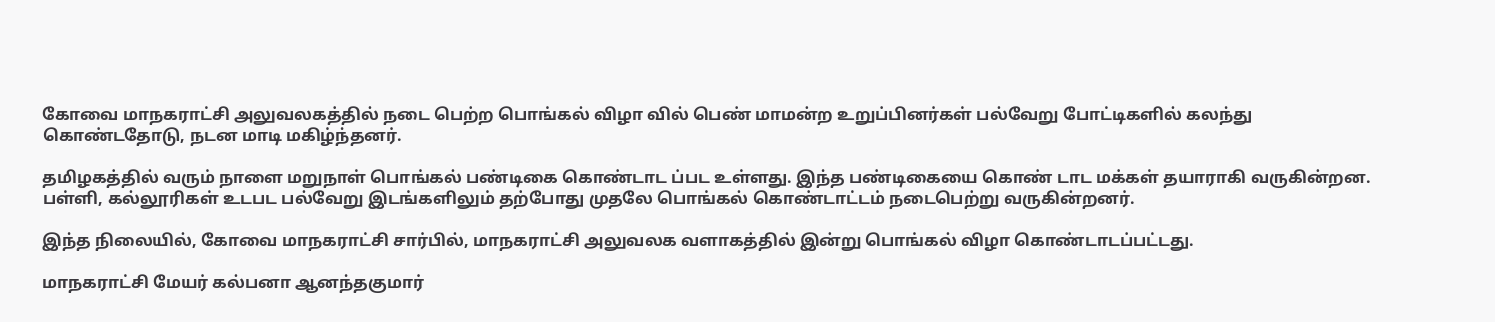கோவை மாநகராட்சி அலுவலகத்தில் நடை பெற்ற பொங்கல் விழா வில் பெண் மாமன்ற உறுப்பினர்கள் பல்வேறு போட்டிகளில் கலந்து கொண்டதோடு, நடன மாடி மகிழ்ந்தனர்.

தமிழகத்தில் வரும் நாளை மறுநாள் பொங்கல் பண்டிகை கொண்டாட ப்பட உள்ளது. இந்த பண்டிகையை கொண் டாட மக்கள் தயாராகி வருகின்றன.
பள்ளி, கல்லூரிகள் உடபட பல்வேறு இடங்களிலும் தற்போது முதலே பொங்கல் கொண்டாட்டம் நடைபெற்று வருகின்றனர்.

இந்த நிலையில், கோவை மாநகராட்சி சார்பில், மாநகராட்சி அலுவலக வளாகத்தில் இன்று பொங்கல் விழா கொண்டாடப்பட்டது.

மாநகராட்சி மேயர் கல்பனா ஆனந்தகுமார்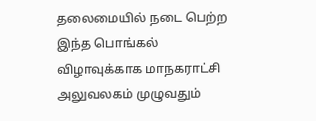தலைமையில் நடை பெற்ற இந்த பொங்கல் விழாவுக்காக மாநகராட்சி அலுவலகம் முழுவதும்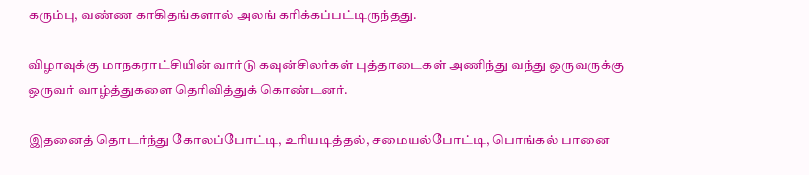கரும்பு, வண்ண காகிதங்களால் அலங் கரிக்கப்பட்டிருந்தது.

விழாவுக்கு மாநகராட்சியின் வார்டு கவுன்சிலர்கள் புத்தாடைகள் அணிந்து வந்து ஒருவருக்கு ஒருவர் வாழ்த்துகளை தெரிவித்துக் கொண்டனர்.

இதனைத் தொடர்ந்து கோலப்போட்டி, உரியடித்தல், சமையல்போட்டி, பொங்கல் பானை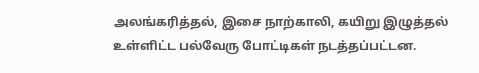அலங்கரித்தல், இசை நாற்காலி, கயிறு இழுத்தல் உள்ளிட்ட பல்வேரு போட்டிகள் நடத்தப்பட்டன.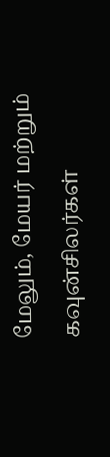மேலும், மேயர் மற்றும் கவுன்சிலர்கள்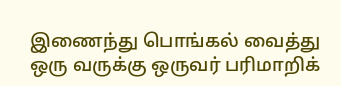இணைந்து பொங்கல் வைத்து ஒரு வருக்கு ஒருவர் பரிமாறிக்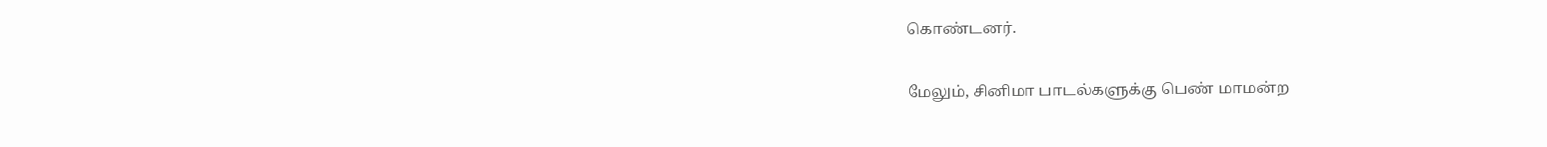கொண்டனர்.

மேலும், சினிமா பாடல்களுக்கு பெண் மாமன்ற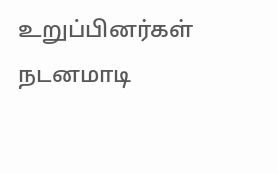உறுப்பினர்கள் நடனமாடி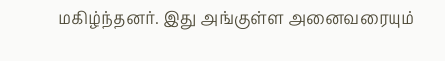மகிழ்ந்தனர். இது அங்குள்ள அனைவரையும்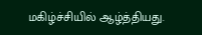மகிழ்ச்சியில் ஆழ்த்தியது.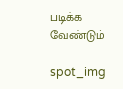படிக்க வேண்டும்

spot_img